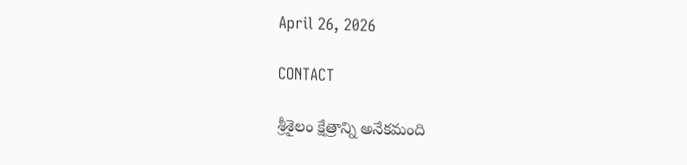April 26, 2026

CONTACT

శ్రీశైలం క్షేత్రాన్ని అనేకమంది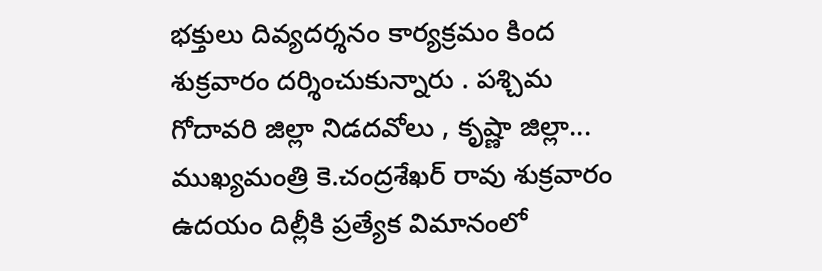భక్తులు దివ్యదర్శనం కార్యక్రమం కింద శుక్రవారం దర్శించుకున్నారు . పశ్చిమ గోదావరి జిల్లా నిడదవోలు , కృష్ణా జిల్లా...
ముఖ్యమంత్రి కె.చంద్రశేఖర్ రావు శుక్రవారం ఉదయం దిల్లీకి ప్రత్యేక విమానంలో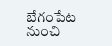బేగంపేట నుంచి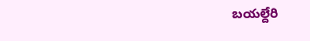బయల్దేరి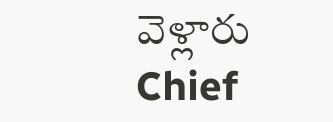వెళ్లారు  Chief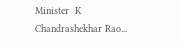Minister  K Chandrashekhar Rao...